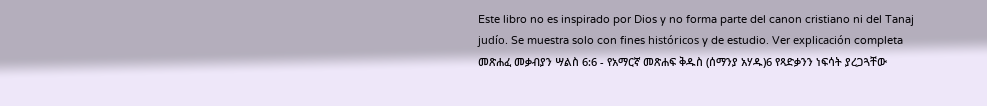Este libro no es inspirado por Dios y no forma parte del canon cristiano ni del Tanaj judío. Se muestra solo con fines históricos y de estudio. Ver explicación completa መጽሐፈ መቃብያን ሣልስ 6:6 - የአማርኛ መጽሐፍ ቅዱስ (ሰማንያ አሃዱ)6 የጻድቃንን ነፍሳት ያረጋጓቸው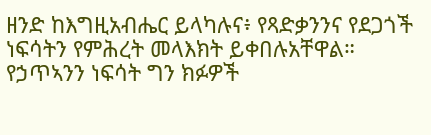ዘንድ ከእግዚአብሔር ይላካሉና፥ የጻድቃንንና የደጋጎች ነፍሳትን የምሕረት መላእክት ይቀበሉአቸዋል። የኃጥኣንን ነፍሳት ግን ክፉዎች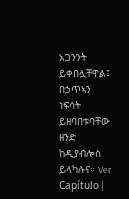አጋንንት ይቀበሏቸዋል፤ በኃጥኣን ነፍሳት ይዘባበቱባቸው ዘንድ ከዲያብሎስ ይላካሉና። Ver Capítulo |